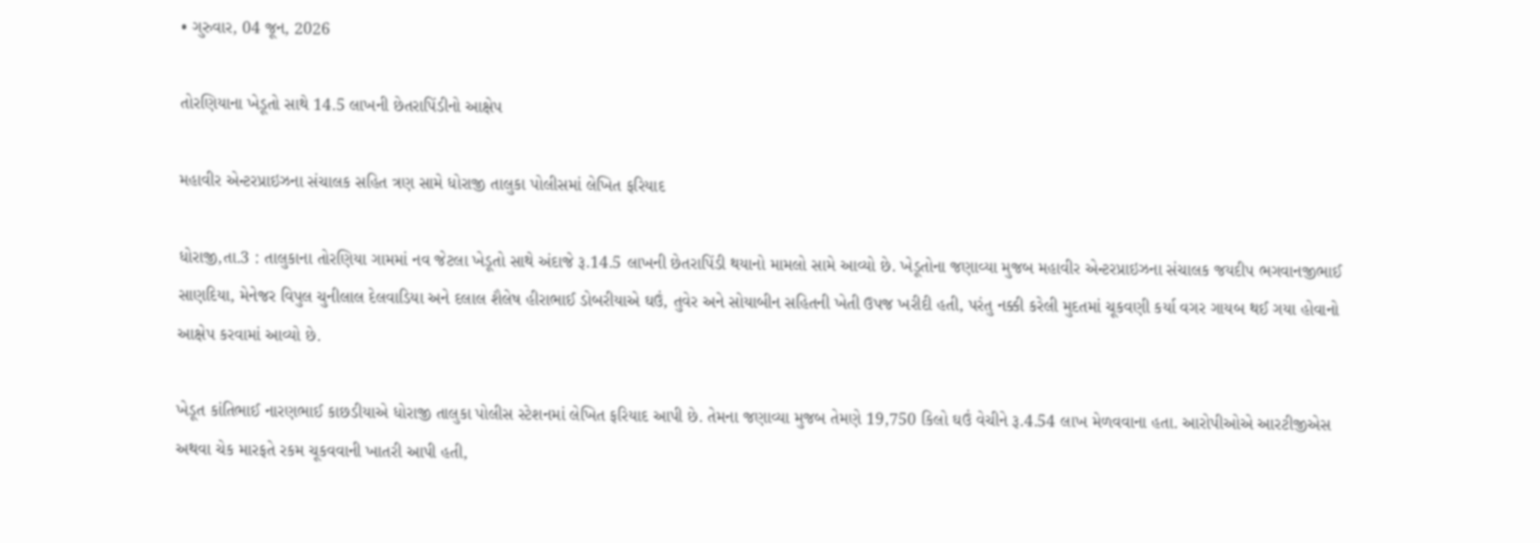• ગુરુવાર, 04 જૂન, 2026

તોરણિયાના ખેડૂતો સાથે 14.5 લાખની છેતરાપિંડીનો આક્ષેપ

મહાવીર એન્ટરપ્રાઇઝના સંચાલક સહિત ત્રણ સામે ધોરાજી તાલુકા પોલીસમાં લેખિત ફરિયાદ

ધોરાજી,તા.3 : તાલુકાના તોરણિયા ગામમાં નવ જેટલા ખેડૂતો સાથે અંદાજે રૂ.14.5 લાખની છેતરાપિંડી થયાનો મામલો સામે આવ્યો છે. ખેડૂતોના જણાવ્યા મુજબ મહાવીર એન્ટરપ્રાઇઝના સંચાલક જયદીપ ભગવાનજીભાઈ સાણદિયા, મેનેજર વિપુલ ચુનીલાલ દેલવાડિયા અને દલાલ શૈલેષ હીરાભાઈ ડોબરીયાએ ઘઉં, તુવેર અને સોયાબીન સહિતની ખેતી ઉપજ ખરીદી હતી, પરંતુ નક્કી કરેલી મુદતમાં ચૂકવણી કર્યા વગર ગાયબ થઈ ગયા હોવાનો આક્ષેપ કરવામાં આવ્યો છે.

ખેડૂત કાંતિભાઈ નારણભાઈ કાછડીયાએ ધોરાજી તાલુકા પોલીસ સ્ટેશનમાં લેખિત ફરિયાદ આપી છે. તેમના જણાવ્યા મુજબ તેમણે 19,750 કિલો ઘઉં વેચીને રૂ.4.54 લાખ મેળવવાના હતા. આરોપીઓએ આરટીજીએસ અથવા ચેક મારફતે રકમ ચૂકવવાની ખાતરી આપી હતી,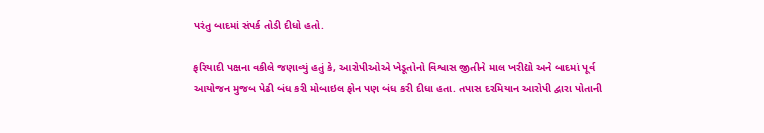પરંતુ બાદમાં સંપર્ક તોડી દીધો હતો.

ફરિયાદી પક્ષના વકીલે જણાવ્યું હતું કે, આરોપીઓએ ખેડૂતોનો વિશ્વાસ જીતીને માલ ખરીદ્યો અને બાદમાં પૂર્વ આયોજન મુજબ પેઢી બંધ કરી મોબાઇલ ફોન પણ બંધ કરી દીધા હતા. તપાસ દરમિયાન આરોપી દ્વારા પોતાની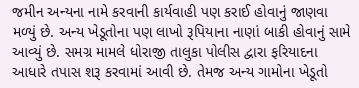જમીન અન્યના નામે કરવાની કાર્યવાહી પણ કરાઈ હોવાનું જાણવા મળ્યું છે. અન્ય ખેડૂતોના પણ લાખો રૂપિયાના નાણાં બાકી હોવાનું સામે આવ્યું છે. સમગ્ર મામલે ધોરાજી તાલુકા પોલીસ દ્વારા ફરિયાદના આધારે તપાસ શરૂ કરવામાં આવી છે. તેમજ અન્ય ગામોના ખેડૂતો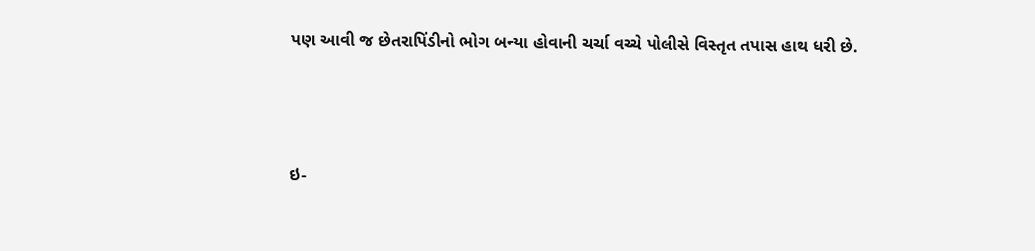પણ આવી જ છેતરાપિંડીનો ભોગ બન્યા હોવાની ચર્ચા વચ્ચે પોલીસે વિસ્તૃત તપાસ હાથ ધરી છે.



ઇ-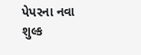પેપરના નવા શુલ્ક